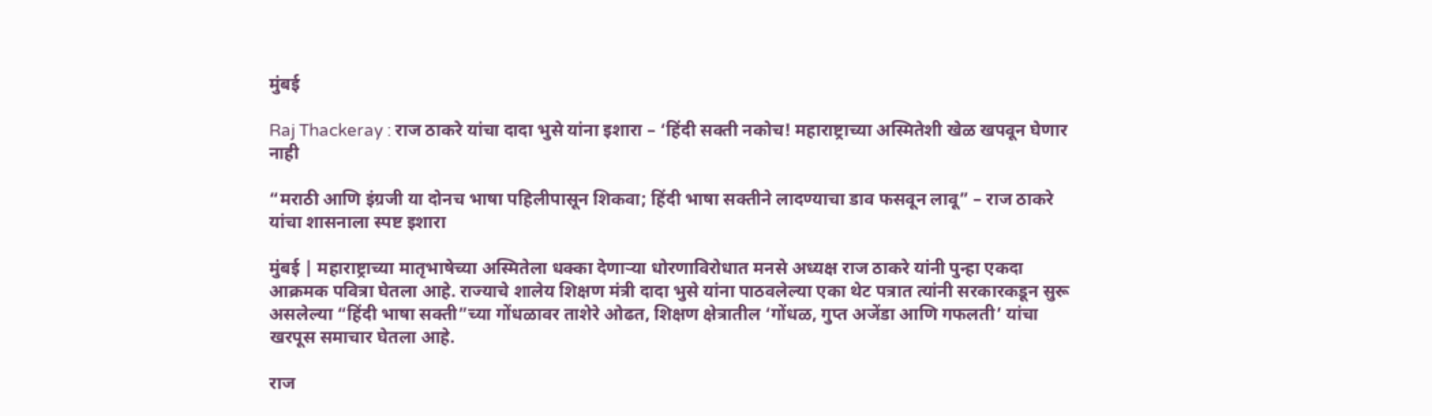मुंबई

Raj Thackeray : राज ठाकरे यांचा दादा भुसे यांना इशारा – ‘हिंदी सक्ती नकोच! महाराष्ट्राच्या अस्मितेशी खेळ खपवून घेणार नाही

“मराठी आणि इंग्रजी या दोनच भाषा पहिलीपासून शिकवा; हिंदी भाषा सक्तीने लादण्याचा डाव फसवून लावू” – राज ठाकरे यांचा शासनाला स्पष्ट इशारा

मुंबई | महाराष्ट्राच्या मातृभाषेच्या अस्मितेला धक्का देणाऱ्या धोरणाविरोधात मनसे अध्यक्ष राज ठाकरे यांनी पुन्हा एकदा आक्रमक पवित्रा घेतला आहे. राज्याचे शालेय शिक्षण मंत्री दादा भुसे यांना पाठवलेल्या एका थेट पत्रात त्यांनी सरकारकडून सुरू असलेल्या “हिंदी भाषा सक्ती”च्या गोंधळावर ताशेरे ओढत, शिक्षण क्षेत्रातील ‘गोंधळ, गुप्त अजेंडा आणि गफलती’ यांचा खरपूस समाचार घेतला आहे.

राज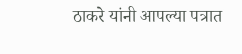ठाकरे यांनी आपल्या पत्रात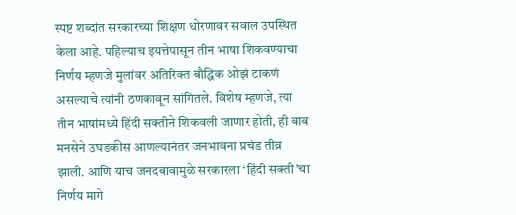स्पष्ट शब्दांत सरकारच्या शिक्षण धोरणावर सवाल उपस्थित केला आहे. पहिल्याच इयत्तेपासून तीन भाषा शिकवण्याचा निर्णय म्हणजे मुलांवर अतिरिक्त बौद्धिक ओझं टाकणं असल्याचे त्यांनी ठणकावून सांगितले. विशेष म्हणजे, त्या तीन भाषांमध्ये हिंदी सक्तीने शिकवली जाणार होती, ही बाब मनसेने उघडकीस आणल्यानंतर जनभावना प्रचंड तीव्र झाली. आणि याच जनदबावामुळे सरकारला ‘हिंदी सक्ती’चा निर्णय मागे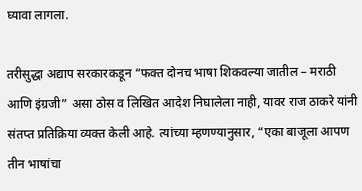घ्यावा लागला.

तरीसुद्धा अद्याप सरकारकडून “फक्त दोनच भाषा शिकवल्या जातील – मराठी आणि इंग्रजी” असा ठोस व लिखित आदेश निघालेला नाही, यावर राज ठाकरे यांनी संतप्त प्रतिक्रिया व्यक्त केली आहे. त्यांच्या म्हणण्यानुसार, “एका बाजूला आपण तीन भाषांचा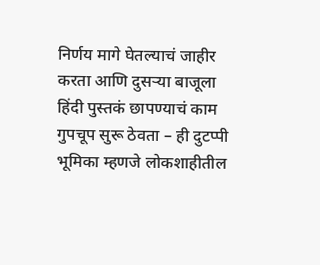निर्णय मागे घेतल्याचं जाहीर करता आणि दुसऱ्या बाजूला हिंदी पुस्तकं छापण्याचं काम गुपचूप सुरू ठेवता – ही दुटप्पी भूमिका म्हणजे लोकशाहीतील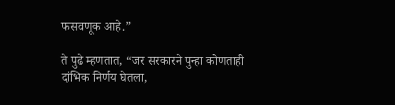फसवणूक आहे.”

ते पुढे म्हणतात, “जर सरकारने पुन्हा कोणताही दांभिक निर्णय घेतला,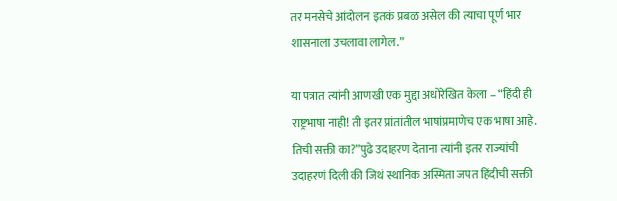तर मनसेचे आंदोलन इतकं प्रबळ असेल की त्याचा पूर्ण भार शासनाला उचलावा लागेल.”

या पत्रात त्यांनी आणखी एक मुद्दा अधोरेखित केला – “हिंदी ही राष्ट्रभाषा नाही! ती इतर प्रांतांतील भाषांप्रमाणेच एक भाषा आहे. तिची सक्ती का?”पुढे उदाहरण देताना त्यांनी इतर राज्यांची उदाहरणं दिली की जिथं स्थानिक अस्मिता जपत हिंदीची सक्ती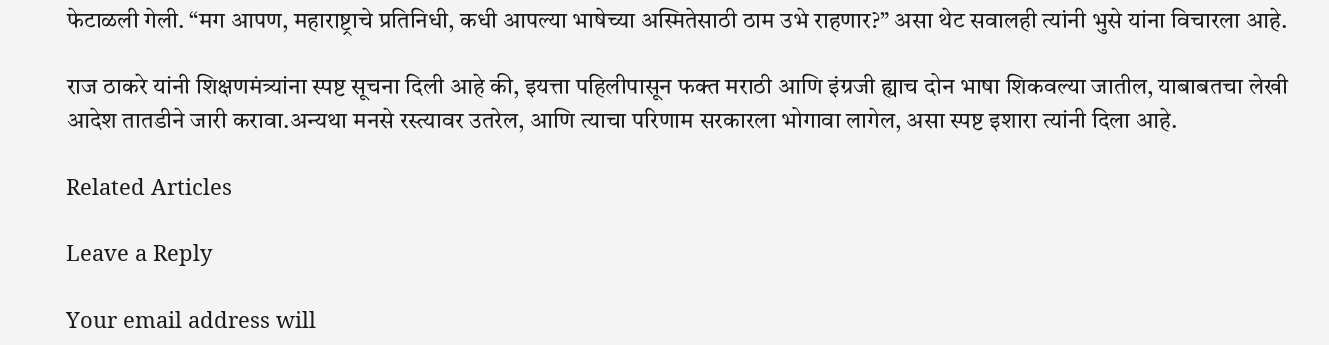फेटाळली गेली. “मग आपण, महाराष्ट्राचे प्रतिनिधी, कधी आपल्या भाषेच्या अस्मितेसाठी ठाम उभे राहणार?” असा थेट सवालही त्यांनी भुसे यांना विचारला आहे.

राज ठाकरे यांनी शिक्षणमंत्र्यांना स्पष्ट सूचना दिली आहे की, इयत्ता पहिलीपासून फक्त मराठी आणि इंग्रजी ह्याच दोन भाषा शिकवल्या जातील, याबाबतचा लेखी आदेश तातडीने जारी करावा.अन्यथा मनसे रस्त्यावर उतरेल, आणि त्याचा परिणाम सरकारला भोगावा लागेल, असा स्पष्ट इशारा त्यांनी दिला आहे.

Related Articles

Leave a Reply

Your email address will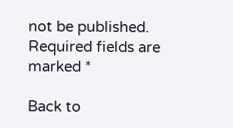not be published. Required fields are marked *

Back to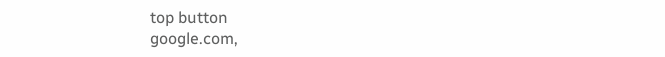top button
google.com,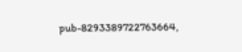pub-8293389722763664,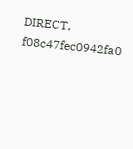DIRECT, f08c47fec0942fa0